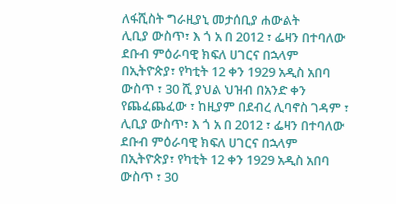ለፋሺስት ግራዚያኒ መታሰቢያ ሐውልት
ሊቢያ ውስጥ፣ እ ጎ አ በ 2012 ፣ ፌዛን በተባለው ደቡብ ምዕራባዊ ክፍለ ሀገርና በኋላም በኢትዮጵያ፣ የካቲት 12 ቀን 1929 አዲስ አበባ ውስጥ ፣ 30 ሺ ያህል ህዝብ በአንድ ቀን የጨፈጨፈው ፣ ከዚያም በደብረ ሊባኖስ ገዳም ፣
ሊቢያ ውስጥ፣ እ ጎ አ በ 2012 ፣ ፌዛን በተባለው ደቡብ ምዕራባዊ ክፍለ ሀገርና በኋላም በኢትዮጵያ፣ የካቲት 12 ቀን 1929 አዲስ አበባ ውስጥ ፣ 30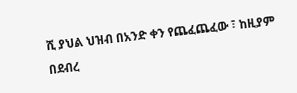ሺ ያህል ህዝብ በአንድ ቀን የጨፈጨፈው ፣ ከዚያም በደብረ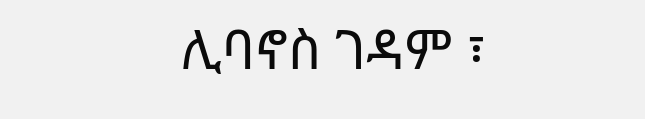ሊባኖስ ገዳም ፣